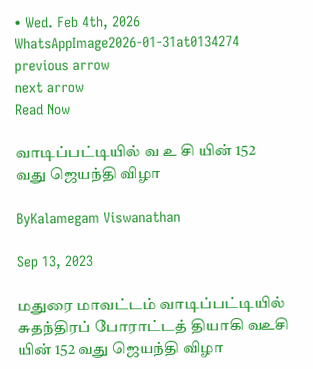• Wed. Feb 4th, 2026
WhatsAppImage2026-01-31at0134274
previous arrow
next arrow
Read Now

வாடிப்பட்டியில் வ உ சி யின் 152 வது ஜெயந்தி விழா

ByKalamegam Viswanathan

Sep 13, 2023

மதுரை மாவட்டம் வாடிப்பட்டியில் சுதந்திரப் போராட்டத் தியாகி வஉசி யின் 152 வது ஜெயந்தி விழா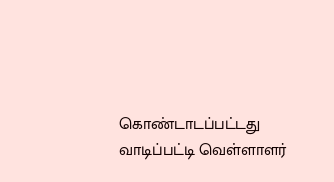கொண்டாடப்பட்டது வாடிப்பட்டி வெள்ளாளர்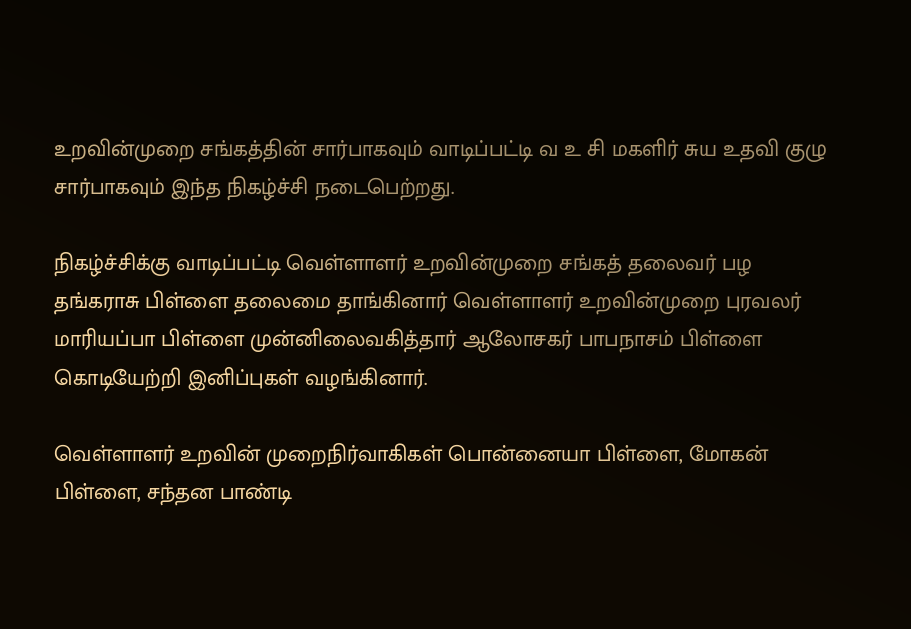உறவின்முறை சங்கத்தின் சார்பாகவும் வாடிப்பட்டி வ உ சி மகளிர் சுய உதவி குழு சார்பாகவும் இந்த நிகழ்ச்சி நடைபெற்றது.

நிகழ்ச்சிக்கு வாடிப்பட்டி வெள்ளாளர் உறவின்முறை சங்கத் தலைவர் பழ தங்கராசு பிள்ளை தலைமை தாங்கினார் வெள்ளாளர் உறவின்முறை புரவலர் மாரியப்பா பிள்ளை முன்னிலைவகித்தார் ஆலோசகர் பாபநாசம் பிள்ளை கொடியேற்றி இனிப்புகள் வழங்கினார்.

வெள்ளாளர் உறவின் முறைநிர்வாகிகள் பொன்னையா பிள்ளை, மோகன் பிள்ளை, சந்தன பாண்டி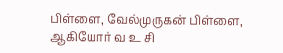பிள்ளை, வேல்முருகன் பிள்ளை, ஆகியோர் வ உ சி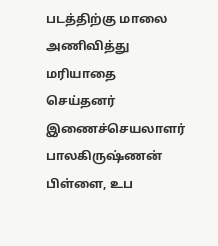படத்திற்கு மாலை அணிவித்து மரியாதை செய்தனர் இணைச்செயலாளர் பாலகிருஷ்ணன் பிள்ளை, உப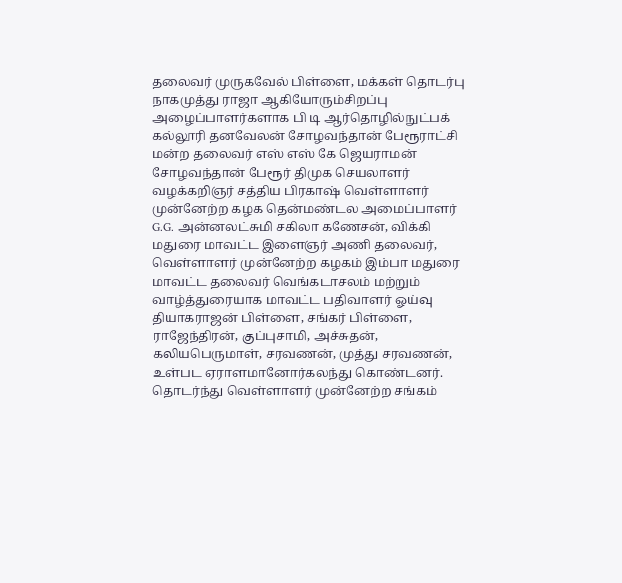தலைவர் முருகவேல் பிள்ளை, மக்கள் தொடர்பு நாகமுத்து ராஜா ஆகியோரும்சிறப்பு அழைப்பாளர்களாக பி டி ஆர்தொழில்நுட்பக் கல்லூரி தனவேலன் சோழவந்தான் பேரூராட்சி மன்ற தலைவர் எஸ் எஸ் கே ஜெயராமன் சோழவந்தான் பேரூர் திமுக செயலாளர் வழக்கறிஞர் சத்திய பிரகாஷ் வெள்ளாளர் முன்னேற்ற கழக தென்மண்டல அமைப்பாளர் G.G. அன்னலட்சுமி சகிலா கணேசன், விக்கி மதுரை மாவட்ட இளைஞர் அணி தலைவர், வெள்ளாளர் முன்னேற்ற கழகம் இம்பா மதுரை மாவட்ட தலைவர் வெங்கடாசலம் மற்றும் வாழ்த்துரையாக மாவட்ட பதிவாளர் ஓய்வு தியாகராஜன் பிள்ளை, சங்கர் பிள்ளை, ராஜேந்திரன், குப்புசாமி, அச்சுதன், கலியபெருமாள், சரவணன், முத்து சரவணன், உள்பட ஏராளமானோர்கலந்து கொண்டனர். தொடர்ந்து வெள்ளாளர் முன்னேற்ற சங்கம்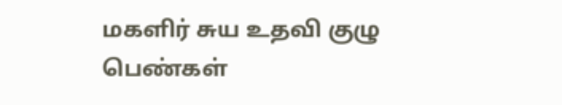மகளிர் சுய உதவி குழு பெண்கள்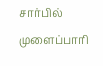சார்பில் முளைப்பாரி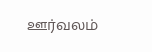ஊர்வலம்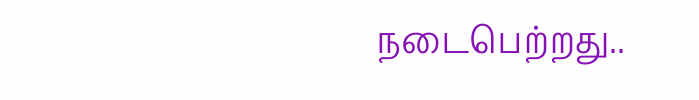நடைபெற்றது..